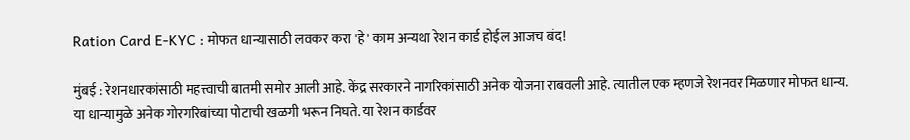Ration Card E-KYC : मोफत धान्यासाठी लवकर करा 'हे' काम अन्यथा रेशन कार्ड होईल आजच बंद!

मुंबई : रेशनधारकांसाठी महत्त्वाची बातमी समोर आली आहे. केंद्र सरकारने नागरिकांसाठी अनेक योजना राबवली आहे. त्यातील एक म्हणजे रेशनवर मिळणार मोफत धान्य. या धान्यामुळे अनेक गोरगरिबांच्या पोटाची खळगी भरून निघते. या रेशन कार्डवर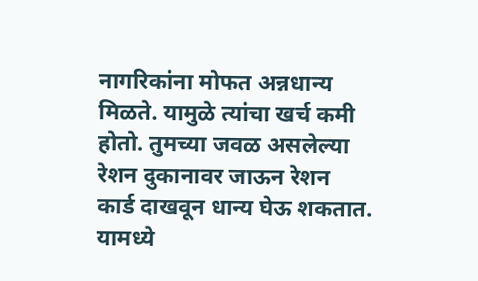नागरिकांना मोफत अन्नधान्य मिळते. यामुळे त्यांचा खर्च कमी होतो. तुमच्या जवळ असलेल्या रेशन दुकानावर जाऊन रेशन कार्ड दाखवून धान्य घेऊ शकतात. यामध्ये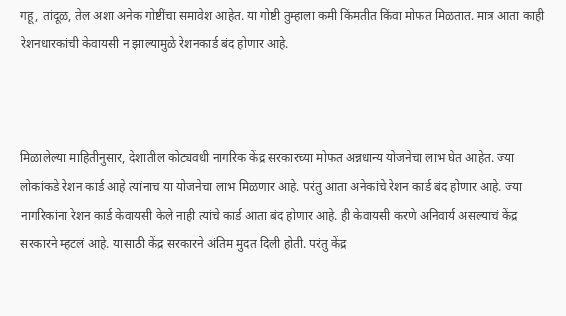गहू, तांदूळ, तेल अशा अनेक गोष्टींचा समावेश आहेत. या गोष्टी तुम्हाला कमी किंमतीत किंवा मोफत मिळतात. मात्र आता काही रेशनधारकांची केवायसी न झाल्यामुळे रेशनकार्ड बंद होणार आहे.



मिळालेल्या माहितीनुसार, देशातील कोट्यवधी नागरिक केंद्र सरकारच्या मोफत अन्नधान्य योजनेचा लाभ घेत आहेत. ज्या लोकांकडे रेशन कार्ड आहे त्यांनाच या योजनेचा लाभ मिळणार आहे. परंतु आता अनेकांचे रेशन कार्ड बंद होणार आहे. ज्या नागरिकांना रेशन कार्ड केवायसी केले नाही त्यांचे कार्ड आता बंद होणार आहे. ही केवायसी करणे अनिवार्य असल्याचं केंद्र सरकारने म्हटलं आहे. यासाठी केंद्र सरकारने अंतिम मुदत दिली होती. परंतु केंद्र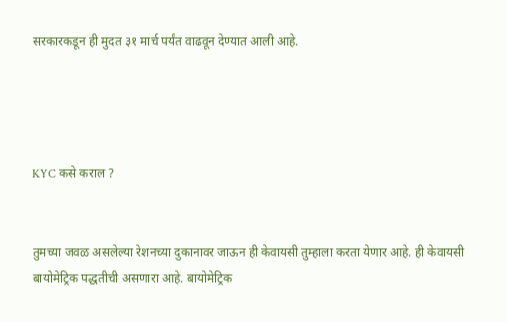सरकारकडून ही मुदत ३१ मार्च पर्यंत वाढवून देण्यात आली आहे.




KYC कसे कराल ?


तुमच्या जवळ असलेल्या रेशनच्या दुकानावर जाऊन ही केवायसी तुम्हाला करता येणार आहे. ही केवायसी बायोमेट्रिक पद्धतीची असणारा आहे. बायोमेट्रिक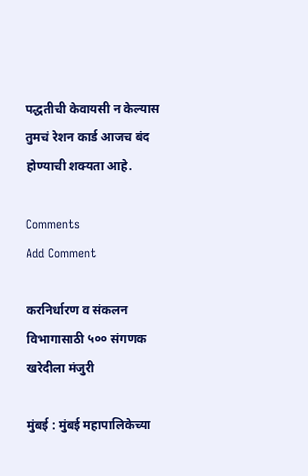पद्धतीची केवायसी न केल्यास तुमचं रेशन कार्ड आजच बंद होण्याची शक्यता आहे.

Comments
Add Comment

करनिर्धारण व संकलन विभागासाठी ५०० संगणक खरेदीला मंजुरी

मुंबई : मुंबई महापालिकेच्या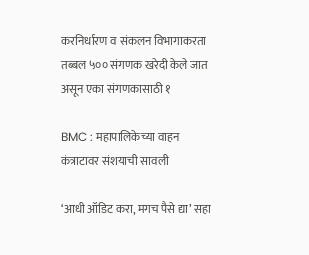करनिर्धारण व संकलन विभागाकरता तब्बल ५०० संगणक खरेदी केले जात असून एका संगणकासाठी १

BMC : महापालिकेच्या वाहन कंत्राटावर संशयाची सावली

‘आधी ऑडिट करा, मगच पैसे द्या’ सहा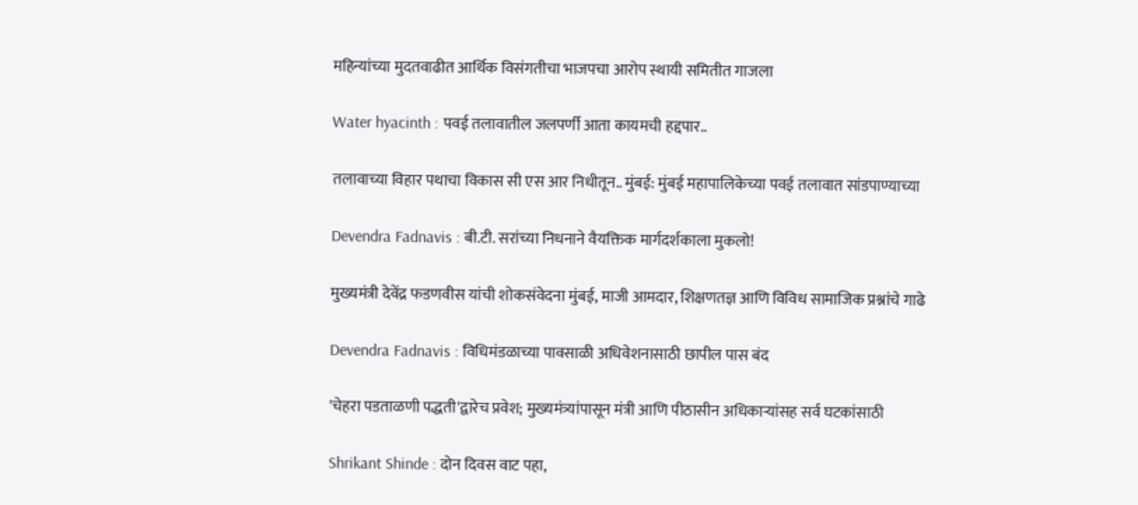महिन्यांच्या मुदतवाढीत आर्थिक विसंगतीचा भाजपचा आरोप स्थायी समितीत गाजला

Water hyacinth : पवई तलावातील जलपर्णी आता कायमची हद्दपार..

तलावाच्या विहार पथाचा विकास सी एस आर निधीतून.. मुंबई: मुंबई महापालिकेच्या पवई तलावात सांडपाण्याच्या

Devendra Fadnavis : बी.टी. सरांच्या निधनाने वैयक्तिक मार्गदर्शकाला मुकलो!

मुख्यमंत्री देवेंद्र फडणवीस यांची शोकसंवेदना मुंबई, माजी आमदार, शिक्षणतज्ञ आणि विविध सामाजिक प्रश्नांचे गाढे

Devendra Fadnavis : विधिमंडळाच्या पावसाळी अधिवेशनासाठी छापील पास बंद

'चेहरा पडताळणी पद्धती'द्वारेच प्रवेश; मुख्यमंत्र्यांपासून मंत्री आणि पीठासीन अधिकाऱ्यांसह सर्व घटकांसाठी

Shrikant Shinde : दोन दिवस वाट पहा,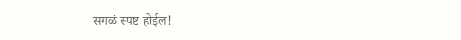सगळं स्पष्ट होईल!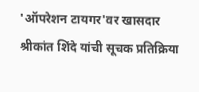'ऑपरेशन टायगर'वर खासदार श्रीकांत शिंदे यांची सूचक प्रतिक्रिया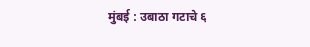मुंबई : उबाठा गटाचे ६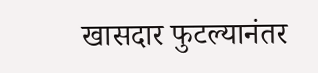खासदार फुटल्यानंतर